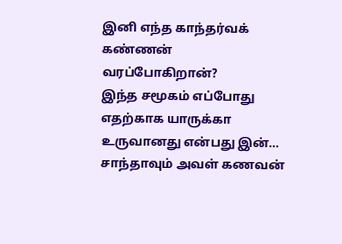இனி எந்த காந்தர்வக் கண்ணன் வரப்போகிறான்?
இந்த சமூகம் எப்போது எதற்காக யாருக்கா உருவானது என்பது இன்…
சாந்தாவும் அவள் கணவன்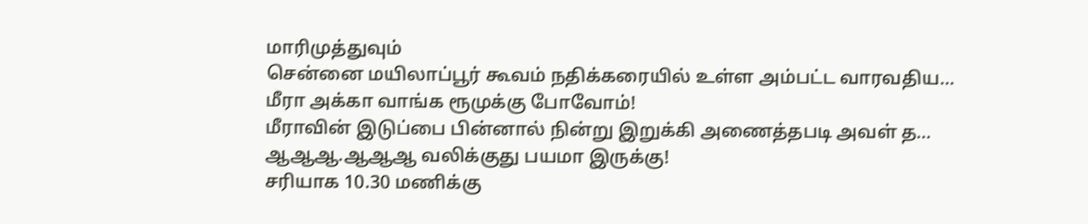மாரிமுத்துவும்
சென்னை மயிலாப்பூர் கூவம் நதிக்கரையில் உள்ள அம்பட்ட வாரவதிய…
மீரா அக்கா வாங்க ரூமுக்கு போவோம்!
மீராவின் இடுப்பை பின்னால் நின்று இறுக்கி அணைத்தபடி அவள் த…
ஆஆஆ.ஆஆஆ வலிக்குது பயமா இருக்கு!
சரியாக 10.30 மணிக்கு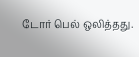டோர் பெல் ஒலித்தது.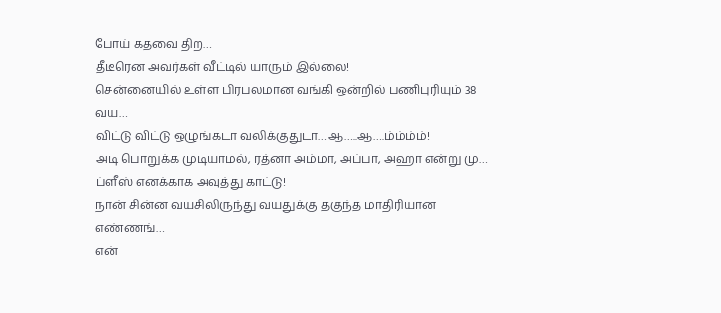போய் கதவை திற…
தீடீரென அவர்கள் வீட்டில் யாரும் இல்லை!
சென்னையில் உள்ள பிரபலமான வங்கி ஒன்றில் பணிபுரியும் 38 வய…
விட்டு விட்டு ஒழுங்கடா வலிக்குதுடா…ஆ…..ஆ….ம்ம்ம்ம்!
அடி பொறுக்க முடியாமல், ரத்னா அம்மா, அப்பா, அஹா என்று மு…
ப்ளீஸ் எனக்காக அவுத்து காட்டு!
நான் சின்ன வயசிலிருந்து வயதுக்கு தகுந்த மாதிரியான எண்ணங்…
என்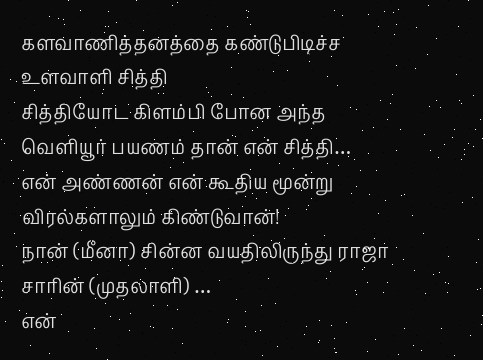களவாணித்தனத்தை கண்டுபிடிச்ச உளவாளி சித்தி
சித்தியோட கிளம்பி போன அந்த வெளியூர் பயணம் தான் என் சித்தி…
என் அண்ணன் என் கூதிய மூன்று விரல்களாலும் கிண்டுவான்!
நான் (மீனா) சின்ன வயதிலிருந்து ராஜா சாரின் (முதலாளி) …
என்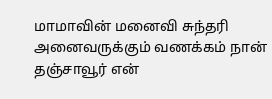மாமாவின் மனைவி சுந்தரி
அனைவருக்கும் வணக்கம் நான் தஞ்சாவூர் என்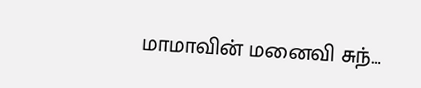மாமாவின் மனைவி சுந்…